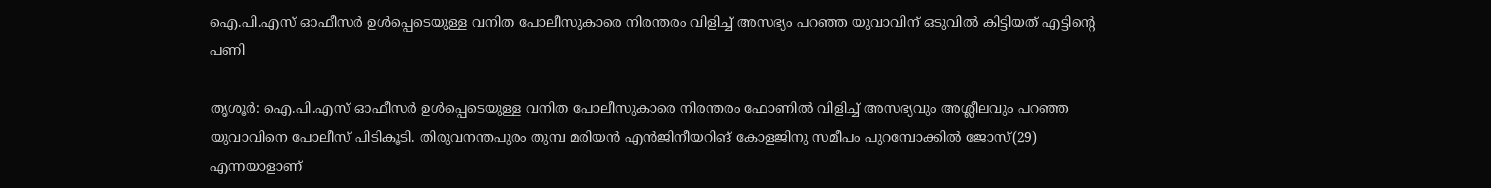ഐ.പി.എസ് ഓഫീസര്‍ ഉള്‍പ്പെടെയുള്ള വനിത പോലീസുകാരെ നിരന്തരം വിളിച്ച് അസഭ്യം പറഞ്ഞ യുവാവിന് ഒടുവില്‍ കിട്ടിയത് എട്ടിന്റെ പണി

തൃശൂര്‍: ഐ.പി.എസ് ഓഫീസര്‍ ഉള്‍പ്പെടെയുള്ള വനിത പോലീസുകാരെ നിരന്തരം ഫോണില്‍ വിളിച്ച് അസഭ്യവും അശ്ലീലവും പറഞ്ഞ യുവാവിനെ പോലീസ് പിടികൂടി. തിരുവനന്തപുരം തുമ്പ മരിയന്‍ എന്‍ജിനീയറിങ് കോളജിനു സമീപം പുറമ്പോക്കില്‍ ജോസ്(29) എന്നയാളാണ്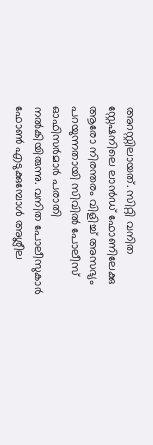അറസ്റ്റിലായത്. സിറ്റി വനിത സ്റ്റേഷനിലെ ലാന്‍ഡ് ഫോണിലേക്കു ആരോ നിരന്തരം വിളിച്ച് അസഭ്യം പറയുന്നതായി സിവില്‍ പോലീസ് ഓഫിസര്‍മാര്‍ പരാതി നല്‍കിയിരുന്നു. വനിത പോലീസുകാര്‍ ഫോണ്‍ എടുക്കുമ്പോള്‍ അശ്ലീല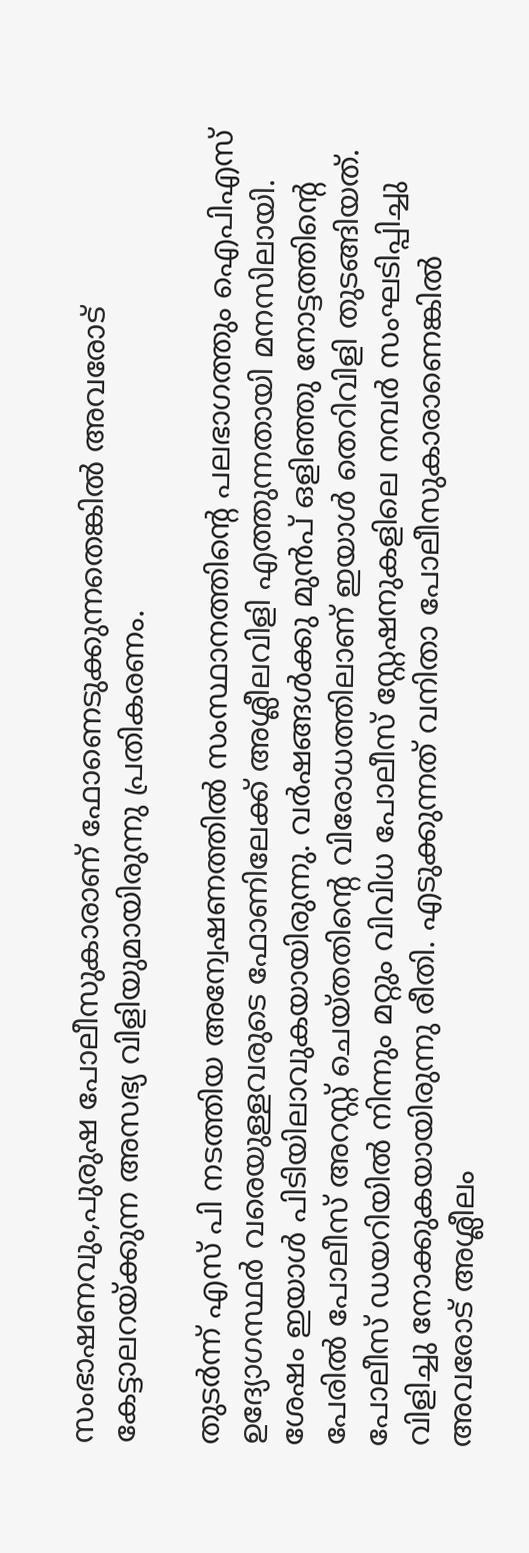സംഭാഷണവും,പുരുഷ പോലീസുകാരാണ് ഫോണെടുക്കുന്നതെങ്കില്‍ അവരോട് കേട്ടാലറയ്ക്കുന്ന അസഭ്യ വിളിയുമായിരുന്നു പ്രതികരണം.

തുടര്‍ന്ന് എസ് പി നടത്തിയ അന്വേഷണത്തില്‍ സംസ്ഥാനത്തിന്റെ പലഭാഗത്തും ഐപിഎസ് ഉദ്യോഗസ്ഥര്‍ വരെയുള്ളവരുടെ ഫോണിലേക്ക് അശ്ലീലവിളി എത്തുന്നതായി മനസിലായി. ശേഷം ഇയാള്‍ പിടിയിലാവുകയായിരുന്നു. വര്‍ഷങ്ങള്‍ക്കു മുന്‍പ് ഒളിഞ്ഞു നോട്ടത്തിന്റെ പേരില്‍ പോലീസ് അറസ്റ്റ് ചെയ്തതിന്റെ വിരോധത്തിലാണ് ഇയാള്‍ തെറിവിളി തുടങ്ങിയത്. പോലീസ് ഡയറിയില്‍ നിന്നും മറ്റും വിവിധ പോലീസ് സ്റ്റേഷനുകളിലെ നമ്പര്‍ സംഘടിപ്പിച്ചു വിളിച്ചു നോക്കുകയായിരുന്നു രീതി. എടുക്കുന്നത് വനിതാ പോലീസുകാരാണെങ്കില്‍ അവരോട് അശ്ലീലം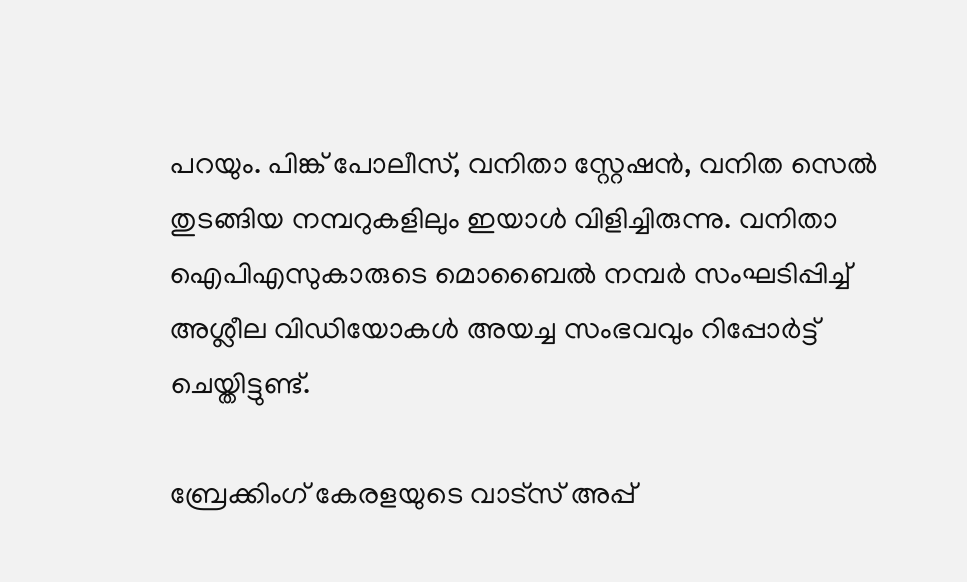പറയും. പിങ്ക് പോലീസ്, വനിതാ സ്റ്റേഷന്‍, വനിത സെല്‍ തുടങ്ങിയ നമ്പറുകളിലും ഇയാള്‍ വിളിച്ചിരുന്നു. വനിതാ ഐപിഎസുകാരുടെ മൊബൈല്‍ നമ്പര്‍ സംഘടിപ്പിച്ച് അശ്ലീല വിഡിയോകള്‍ അയച്ച സംഭവവും റിപ്പോര്‍ട്ട് ചെയ്തിട്ടുണ്ട്.

ബ്രേക്കിംഗ് കേരളയുടെ വാട്സ് അപ്പ്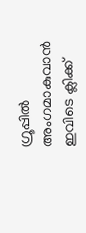ഗ്രൂപ്പിൽ അംഗമാകുവാൻ ഇവിടെ ക്ലിക്ക്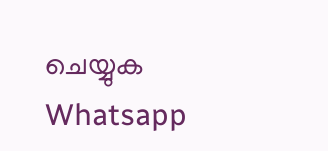ചെയ്യുക Whatsapp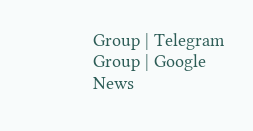Group | Telegram Group | Google News